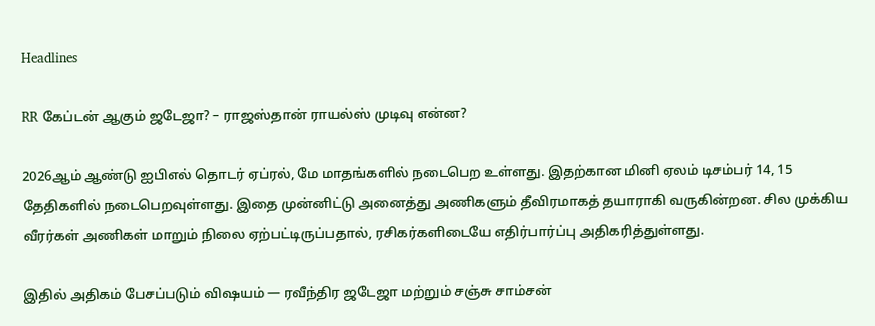Headlines

RR கேப்டன் ஆகும் ஜடேஜா? – ராஜஸ்தான் ராயல்ஸ் முடிவு என்ன?

2026ஆம் ஆண்டு ஐபிஎல் தொடர் ஏப்ரல், மே மாதங்களில் நடைபெற உள்ளது. இதற்கான மினி ஏலம் டிசம்பர் 14, 15 தேதிகளில் நடைபெறவுள்ளது. இதை முன்னிட்டு அனைத்து அணிகளும் தீவிரமாகத் தயாராகி வருகின்றன. சில முக்கிய வீரர்கள் அணிகள் மாறும் நிலை ஏற்பட்டிருப்பதால், ரசிகர்களிடையே எதிர்பார்ப்பு அதிகரித்துள்ளது.

இதில் அதிகம் பேசப்படும் விஷயம் — ரவீந்திர ஜடேஜா மற்றும் சஞ்சு சாம்சன்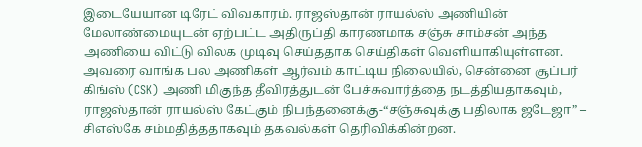இடையேயான டிரேட் விவகாரம். ராஜஸ்தான் ராயல்ஸ் அணியின் மேலாண்மையுடன் ஏற்பட்ட அதிருப்தி காரணமாக சஞ்சு சாம்சன் அந்த அணியை விட்டு விலக முடிவு செய்ததாக செய்திகள் வெளியாகியுள்ளன. அவரை வாங்க பல அணிகள் ஆர்வம் காட்டிய நிலையில், சென்னை சூப்பர் கிங்ஸ் (CSK) அணி மிகுந்த தீவிரத்துடன் பேச்சுவார்த்தை நடத்தியதாகவும், ராஜஸ்தான் ராயல்ஸ் கேட்கும் நிபந்தனைக்கு-“சஞ்சுவுக்கு பதிலாக ஜடேஜா” – சிஎஸ்கே சம்மதித்ததாகவும் தகவல்கள் தெரிவிக்கின்றன.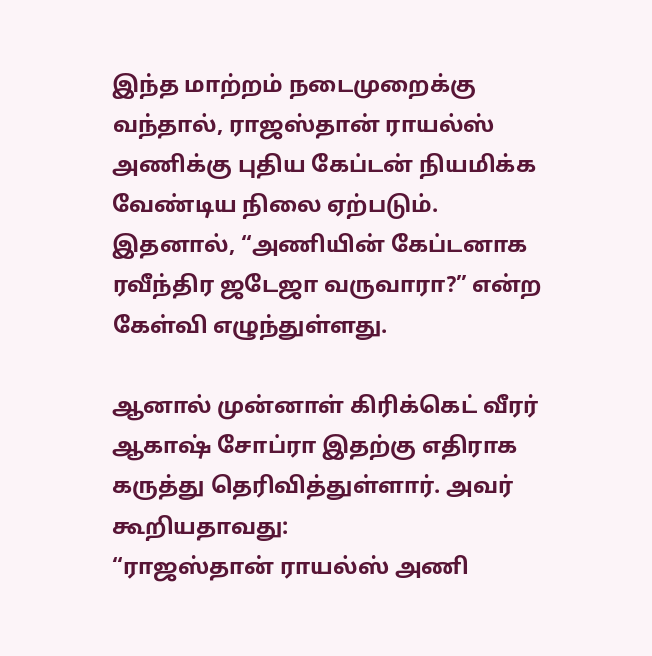இந்த மாற்றம் நடைமுறைக்கு வந்தால், ராஜஸ்தான் ராயல்ஸ் அணிக்கு புதிய கேப்டன் நியமிக்க வேண்டிய நிலை ஏற்படும். இதனால், “அணியின் கேப்டனாக ரவீந்திர ஜடேஜா வருவாரா?” என்ற கேள்வி எழுந்துள்ளது.

ஆனால் முன்னாள் கிரிக்கெட் வீரர் ஆகாஷ் சோப்ரா இதற்கு எதிராக கருத்து தெரிவித்துள்ளார். அவர் கூறியதாவது:
“ராஜஸ்தான் ராயல்ஸ் அணி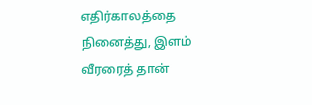எதிர்காலத்தை நினைத்து, இளம் வீரரைத் தான்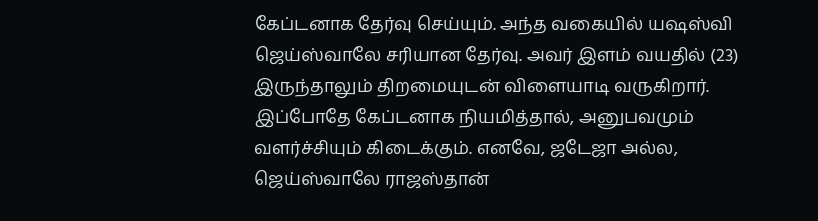கேப்டனாக தேர்வு செய்யும். அந்த வகையில் யஷஸ்வி ஜெய்ஸ்வாலே சரியான தேர்வு. அவர் இளம் வயதில் (23) இருந்தாலும் திறமையுடன் விளையாடி வருகிறார். இப்போதே கேப்டனாக நியமித்தால், அனுபவமும் வளர்ச்சியும் கிடைக்கும். எனவே, ஜடேஜா அல்ல, ஜெய்ஸ்வாலே ராஜஸ்தான்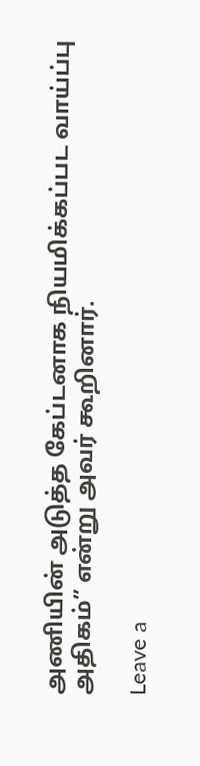அணியின் அடுத்த கேப்டனாக நியமிக்கப்பட வாய்ப்பு அதிகம்” என்று அவர் கூறினார்.

Leave a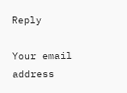Reply

Your email address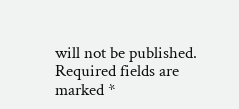will not be published. Required fields are marked *